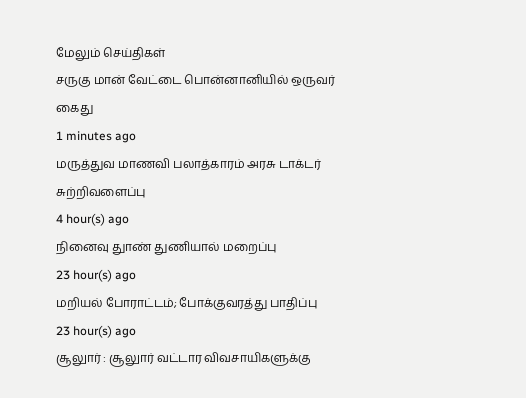மேலும் செய்திகள்
சருகு மான் வேட்டை பொன்னானியில் ஒருவர் கைது
1 minutes ago
மருத்துவ மாணவி பலாத்காரம் அரசு டாக்டர் சுற்றிவளைப்பு
4 hour(s) ago
நினைவு துாண் துணியால் மறைப்பு
23 hour(s) ago
மறியல் போராட்டம்; போக்குவரத்து பாதிப்பு
23 hour(s) ago
சூலுார் : சூலுார் வட்டார விவசாயிகளுக்கு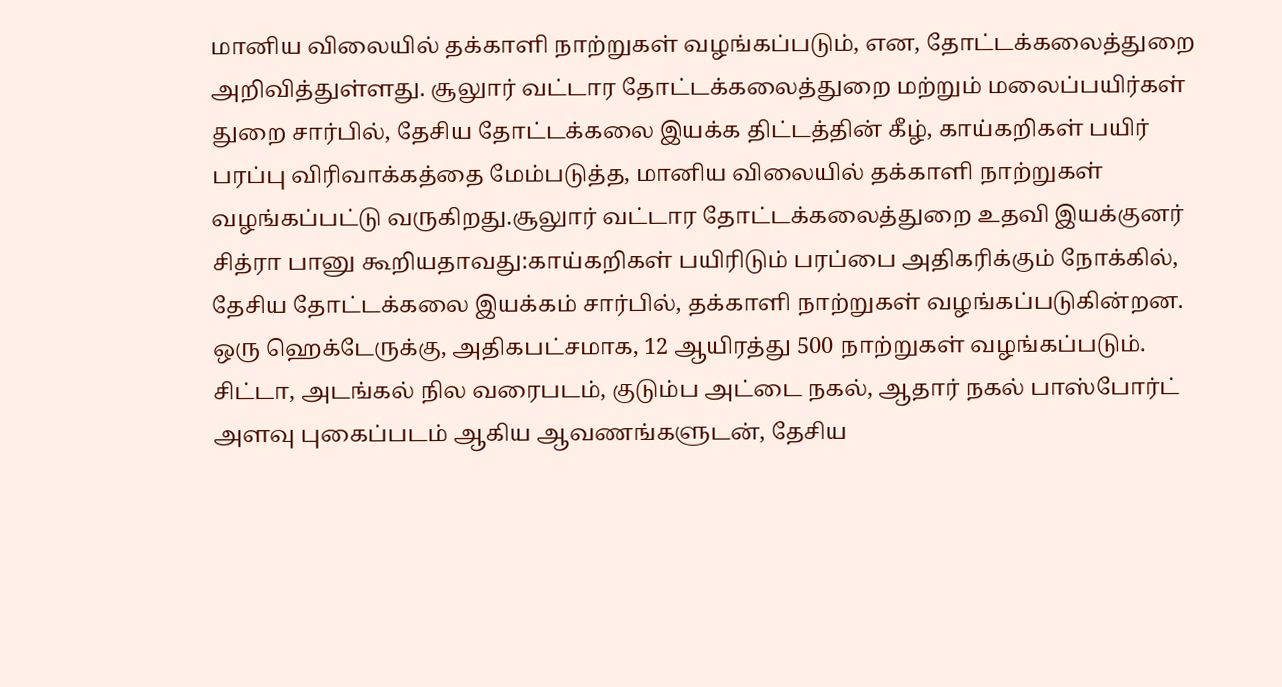மானிய விலையில் தக்காளி நாற்றுகள் வழங்கப்படும், என, தோட்டக்கலைத்துறை அறிவித்துள்ளது. சூலுார் வட்டார தோட்டக்கலைத்துறை மற்றும் மலைப்பயிர்கள் துறை சார்பில், தேசிய தோட்டக்கலை இயக்க திட்டத்தின் கீழ், காய்கறிகள் பயிர் பரப்பு விரிவாக்கத்தை மேம்படுத்த, மானிய விலையில் தக்காளி நாற்றுகள் வழங்கப்பட்டு வருகிறது.சூலுார் வட்டார தோட்டக்கலைத்துறை உதவி இயக்குனர் சித்ரா பானு கூறியதாவது:காய்கறிகள் பயிரிடும் பரப்பை அதிகரிக்கும் நோக்கில், தேசிய தோட்டக்கலை இயக்கம் சார்பில், தக்காளி நாற்றுகள் வழங்கப்படுகின்றன. ஒரு ஹெக்டேருக்கு, அதிகபட்சமாக, 12 ஆயிரத்து 500 நாற்றுகள் வழங்கப்படும். சிட்டா, அடங்கல் நில வரைபடம், குடும்ப அட்டை நகல், ஆதார் நகல் பாஸ்போர்ட் அளவு புகைப்படம் ஆகிய ஆவணங்களுடன், தேசிய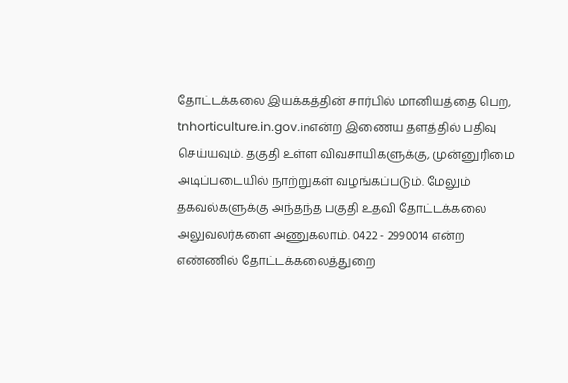தோட்டக்கலை இயக்கத்தின் சார்பில் மானியத்தை பெற, tnhorticulture.in.gov.inஎன்ற இணைய தளத்தில் பதிவு செய்யவும். தகுதி உள்ள விவசாயிகளுக்கு, முன்னுரிமை அடிப்படையில் நாற்றுகள் வழங்கப்படும். மேலும் தகவல்களுக்கு அந்தந்த பகுதி உதவி தோட்டக்கலை அலுவலர்களை அணுகலாம். 0422 - 2990014 என்ற எண்ணில் தோட்டக்கலைத்துறை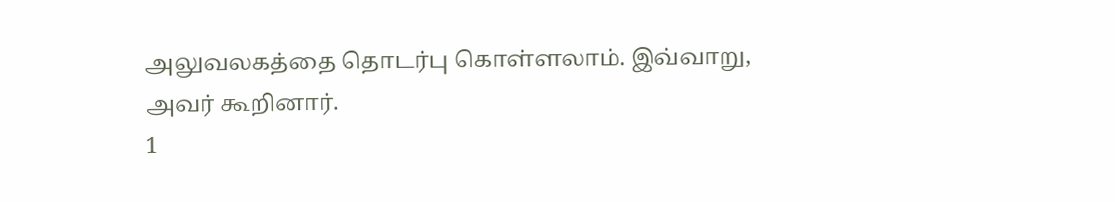அலுவலகத்தை தொடர்பு கொள்ளலாம். இவ்வாறு, அவர் கூறினார்.
1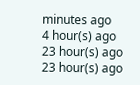minutes ago
4 hour(s) ago
23 hour(s) ago
23 hour(s) ago